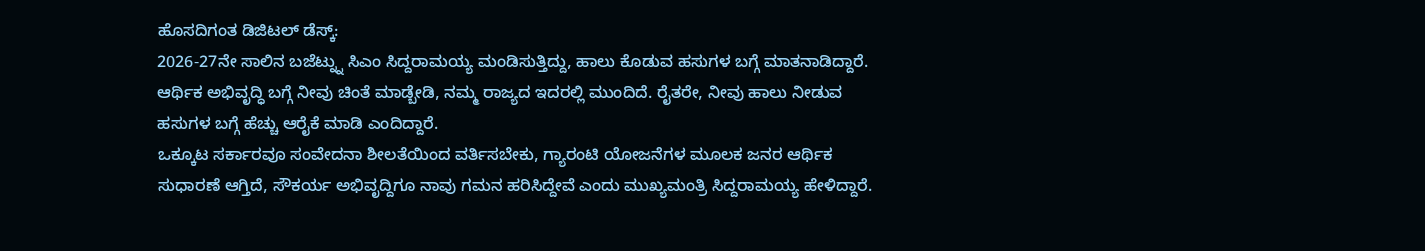ಹೊಸದಿಗಂತ ಡಿಜಿಟಲ್ ಡೆಸ್ಕ್:
2026-27ನೇ ಸಾಲಿನ ಬಜೆಟ್ನ್ನು ಸಿಎಂ ಸಿದ್ದರಾಮಯ್ಯ ಮಂಡಿಸುತ್ತಿದ್ದು, ಹಾಲು ಕೊಡುವ ಹಸುಗಳ ಬಗ್ಗೆ ಮಾತನಾಡಿದ್ದಾರೆ.
ಆರ್ಥಿಕ ಅಭಿವೃದ್ಧಿ ಬಗ್ಗೆ ನೀವು ಚಿಂತೆ ಮಾಡ್ಬೇಡಿ, ನಮ್ಮ ರಾಜ್ಯದ ಇದರಲ್ಲಿ ಮುಂದಿದೆ. ರೈತರೇ, ನೀವು ಹಾಲು ನೀಡುವ ಹಸುಗಳ ಬಗ್ಗೆ ಹೆಚ್ಚು ಆರೈಕೆ ಮಾಡಿ ಎಂದಿದ್ದಾರೆ.
ಒಕ್ಕೂಟ ಸರ್ಕಾರವೂ ಸಂವೇದನಾ ಶೀಲತೆಯಿಂದ ವರ್ತಿಸಬೇಕು, ಗ್ಯಾರಂಟಿ ಯೋಜನೆಗಳ ಮೂಲಕ ಜನರ ಆರ್ಥಿಕ ಸುಧಾರಣೆ ಆಗ್ತಿದೆ, ಸೌಕರ್ಯ ಅಭಿವೃದ್ದಿಗೂ ನಾವು ಗಮನ ಹರಿಸಿದ್ದೇವೆ ಎಂದು ಮುಖ್ಯಮಂತ್ರಿ ಸಿದ್ದರಾಮಯ್ಯ ಹೇಳಿದ್ದಾರೆ.